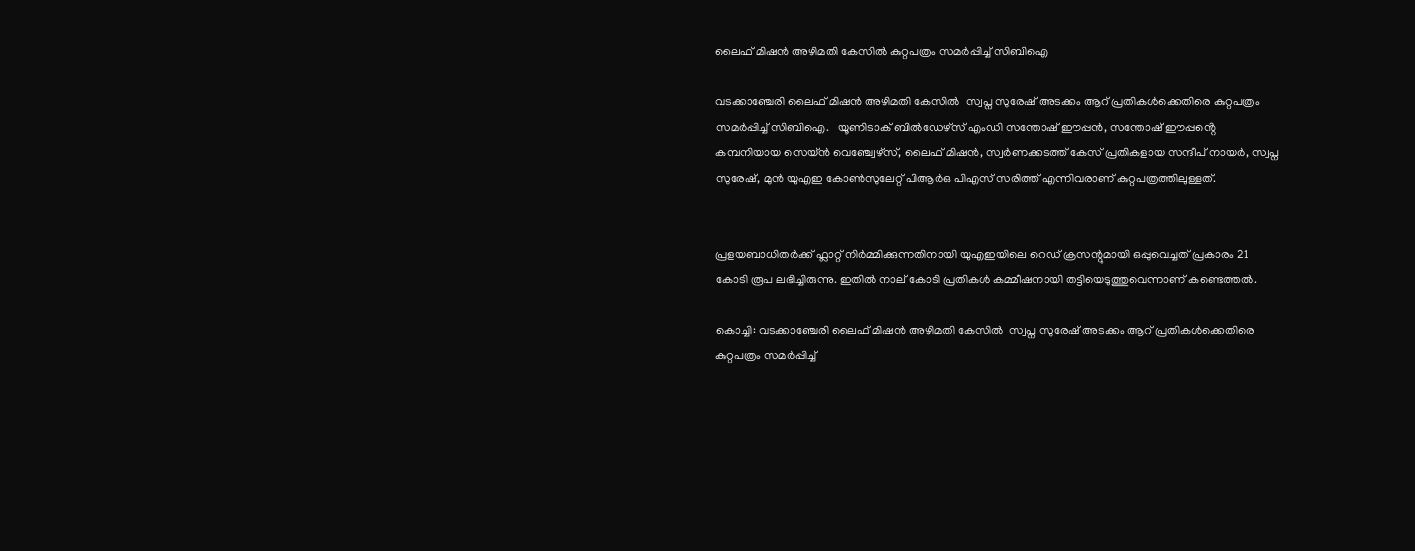ലൈഫ് മിഷൻ അഴിമതി കേസില്‍ കുറ്റപത്രം സമർപ്പിച്ച് സിബിഐ

വടക്കാഞ്ചേരി ലൈഫ് മിഷൻ അഴിമതി കേസില്‍  സ്വപ്ന സുരേഷ് അടക്കം ആറ് പ്രതികൾക്കെതിരെ കുറ്റപത്രം സമർപ്പിച്ച് സിബിഐ.   യൂണിടാക് ബിൽഡേഴ്സ് എംഡി സന്തോഷ് ഈപ്പൻ, സന്തോഷ് ഈപ്പൻ്റെ കമ്പനിയായ സെയ്ൻ വെഞ്ച്വേഴ്സ്, ലൈഫ് മിഷൻ, സ്വർണക്കടത്ത് കേസ് പ്രതികളായ സന്ദീപ് നായർ, സ്വപ്ന സുരേഷ്, മുൻ യുഎഇ കോൺസുലേറ്റ് പിആർഒ പിഎസ് സരിത്ത് എന്നിവരാണ് കുറ്റപത്രത്തിലുള്ളത്.


പ്രളയബാധിതർക്ക് ഫ്ലാറ്റ് നിർമ്മിക്കുന്നതിനായി യുഎഇയിലെ റെഡ് ക്രസന്റുമായി ഒപ്പുവെച്ചത് പ്രകാരം 21 കോടി രൂപ ലഭിച്ചിരുന്നു. ഇതിൽ നാല് കോടി പ്രതികൾ കമ്മീഷനായി തട്ടിയെടുത്തുവെന്നാണ് കണ്ടെത്തൽ.

കൊച്ചി: വടക്കാഞ്ചേരി ലൈഫ് മിഷൻ അഴിമതി കേസില്‍  സ്വപ്ന സുരേഷ് അടക്കം ആറ് പ്രതികൾക്കെതിരെ കുറ്റപത്രം സമർപ്പിച്ച്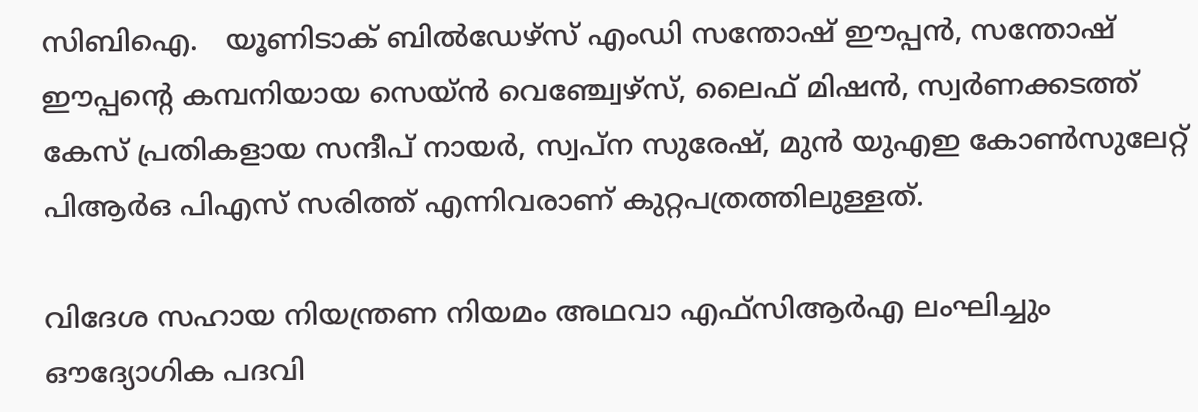സിബിഐ.   യൂണിടാക് ബിൽഡേഴ്സ് എംഡി സന്തോഷ് ഈപ്പൻ, സന്തോഷ് ഈപ്പൻ്റെ കമ്പനിയായ സെയ്ൻ വെഞ്ച്വേഴ്സ്, ലൈഫ് മിഷൻ, സ്വർണക്കടത്ത് കേസ് പ്രതികളായ സന്ദീപ് നായർ, സ്വപ്ന സുരേഷ്, മുൻ യുഎഇ കോൺസുലേറ്റ് പിആർഒ പിഎസ് സരിത്ത് എന്നിവരാണ് കുറ്റപത്രത്തിലുള്ളത്.

വിദേശ സഹായ നിയന്ത്രണ നിയമം അഥവാ എഫ്സിആർഎ ലംഘിച്ചും ഔദ്യോഗിക പദവി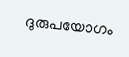ദുരുപയോഗം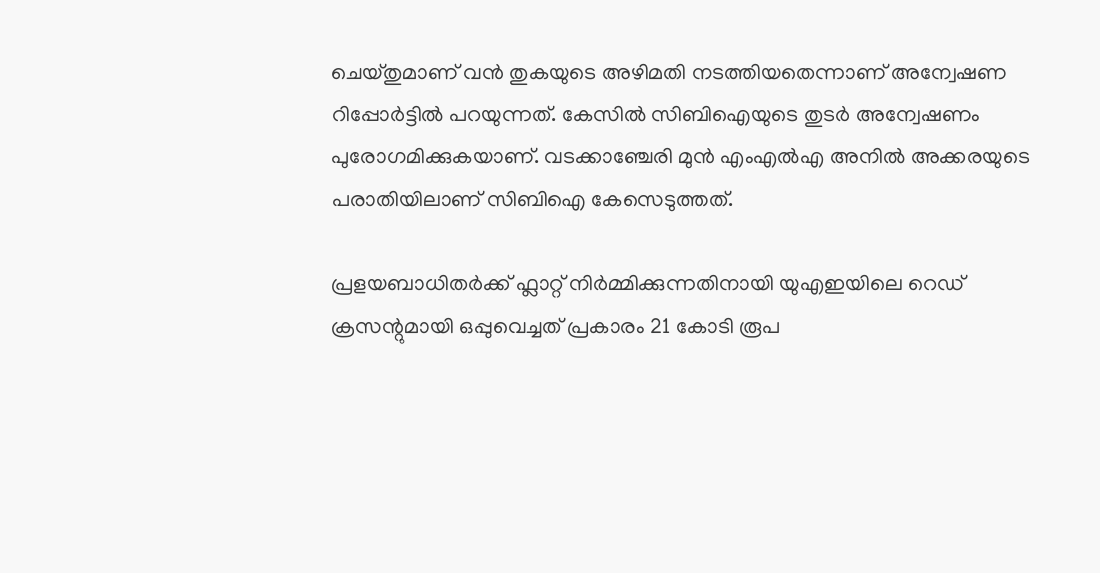ചെയ്തുമാണ് വൻ തുകയുടെ അഴിമതി നടത്തിയതെന്നാണ് അന്വേഷണ റിപ്പോർട്ടിൽ പറയുന്നത്. കേസിൽ സിബിഐയുടെ തുടർ അന്വേഷണം പുരോഗമിക്കുകയാണ്. വടക്കാഞ്ചേരി മുൻ എംഎൽഎ അനിൽ അക്കരയുടെ പരാതിയിലാണ് സിബിഐ കേസെടുത്തത്.

പ്രളയബാധിതർക്ക് ഫ്ലാറ്റ് നിർമ്മിക്കുന്നതിനായി യുഎഇയിലെ റെഡ് ക്രസന്റുമായി ഒപ്പുവെച്ചത് പ്രകാരം 21 കോടി രൂപ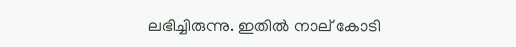ലഭിച്ചിരുന്നു. ഇതിൽ നാല് കോടി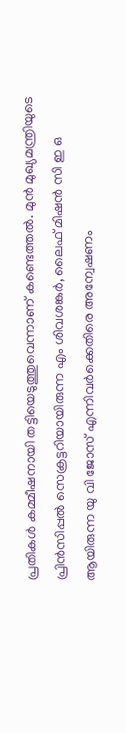പ്രതികൾ കമ്മീഷനായി തട്ടിയെടുത്തുവെന്നാണ് കണ്ടെത്തൽ. മുൻ മുഖ്യമന്ത്രിയുടെ പ്രിൻസിപ്പൽ സെക്രട്ടറിയായിരുന്ന എം ശിവശങ്കർ, ലൈഫ് മിഷൻ സി ഇ ഒ ആയിരുന്ന യു വി ജോസ് എന്നിവർക്കെതിരെ അന്വേഷണം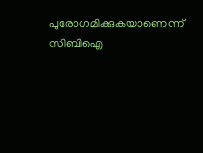പുരോഗമിക്കുകയാണെന്ന് സിബിഐ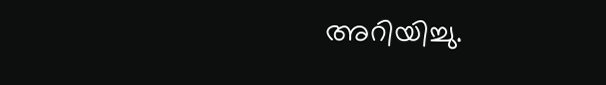അറിയിച്ചു.